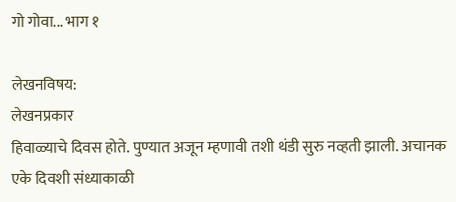गो गोवा... भाग १

लेखनविषय:
लेखनप्रकार
हिवाळ्याचे दिवस होते. पुण्यात अजून म्हणावी तशी थंडी सुरु नव्हती झाली. अचानक एके दिवशी संध्याकाळी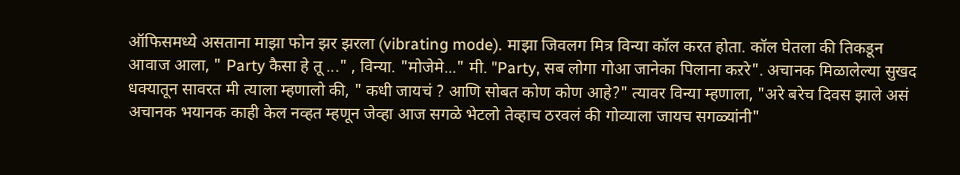ऑफिसमध्ये असताना माझा फोन झर झरला (vibrating mode). माझा जिवलग मित्र विन्या कॉल करत होता. कॉल घेतला की तिकडून आवाज आला, " Party कैसा हे तू ..." , विन्या. "मोजेमे..." मी. "Party, सब लोगा गोआ जानेका पिलाना कऱरे". अचानक मिळालेल्या सुखद धक्यातून सावरत मी त्याला म्हणालो की, " कधी जायचं ? आणि सोबत कोण कोण आहे?" त्यावर विन्या म्हणाला, "अरे बरेच दिवस झाले असं अचानक भयानक काही केल नव्हत म्हणून जेव्हा आज सगळे भेटलो तेव्हाच ठरवलं की गोव्याला जायच सगळ्यांनी"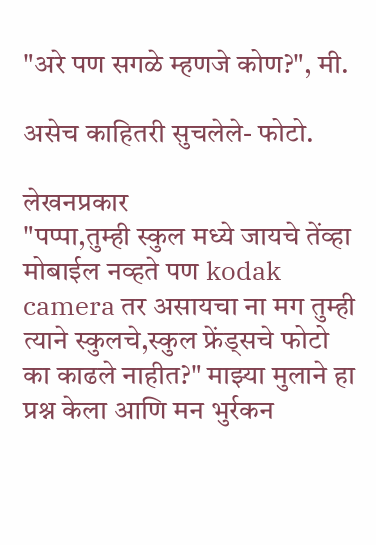"अरे पण सगळे म्हणजे कोण?", मी.

असेच काहितरी सुचलेले- फोटो.

लेखनप्रकार
"पप्पा,तुम्ही स्कुल मध्ये जायचे तेंव्हा मोबाईल नव्हते पण kodak camera तर असायचा ना मग तुम्ही त्याने स्कुलचे,स्कुल फ्रेंड्सचे फोटो का काढले नाहीत?" माझ्या मुलाने हा प्रश्न केला आणि मन भुर्रकन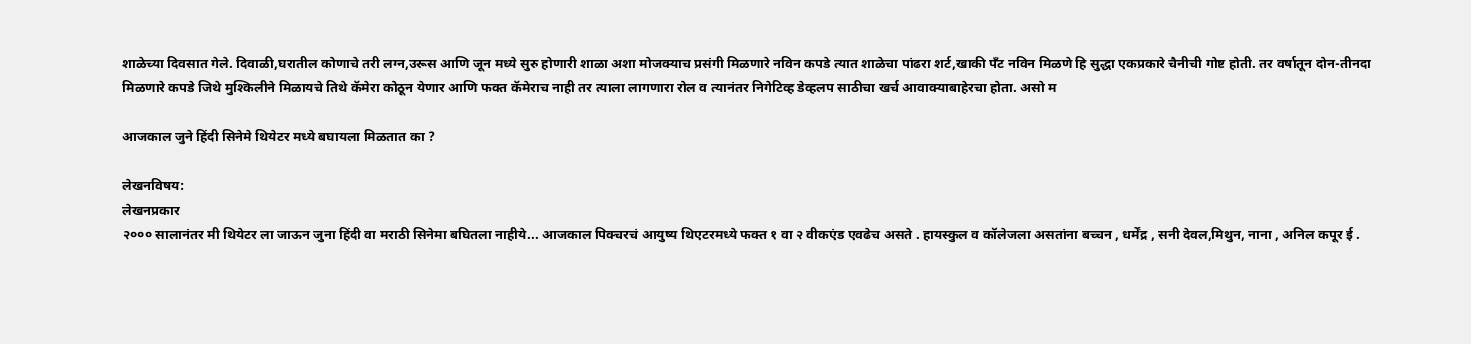शाळेच्या दिवसात गेले. दिवाळी,घरातील कोणाचे तरी लग्न,उरूस आणि जून मध्ये सुरु होणारी शाळा अशा मोजक्याच प्रसंगी मिळणारे नविन कपडे त्यात शाळेचा पांढरा शर्ट,खाकी पँट नविन मिळणे हि सुद्धा एकप्रकारे चैनीची गोष्ट होती. तर वर्षातून दोन-तीनदा मिळणारे कपडे जिथे मुश्किलीने मिळायचे तिथे कॅमेरा कोठून येणार आणि फक्त कॅमेराच नाही तर त्याला लागणारा रोल व त्यानंतर निगेटिव्ह डेव्हलप साठीचा खर्च आवाक्याबाहेरचा होता. असो म

आजकाल जुने हिंदी सिनेमे थियेटर मध्ये बघायला मिळतात का ?

लेखनविषय:
लेखनप्रकार
२००० सालानंतर मी थियेटर ला जाऊन जुना हिंदी वा मराठी सिनेमा बघितला नाहीये... आजकाल पिक्चरचं आयुष्य थिएटरमध्ये फक्त १ वा २ वीकएंड एवढेच असते . हायस्कुल व कॉलेजला असतांना बच्चन , धर्मेंद्र , सनी देवल,मिथुन, नाना , अनिल कपूर ई .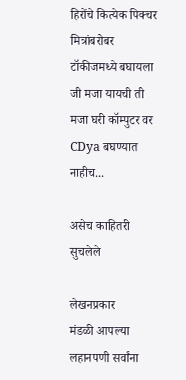हिरोंचे कित्येक पिक्चर मित्रांबरोबर टॉकीजमध्ये बघायला जी मजा यायची ती मजा घरी कॉम्पुटर वर CDya बघण्यात नाहीच...

असेच काहितरी सुचलेले

लेखनप्रकार
मंडळी आपल्या लहानपणी सर्वांना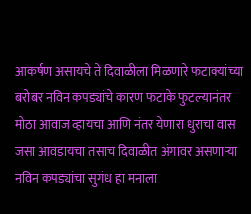आकर्षण असायचे ते दिवाळीला मिळणारे फटाक्यांच्या बरोबर नविन कपड्यांचे कारण फटाके फुटल्यानंतर मोठा आवाज व्हायचा आणि नंतर येणारा धुराचा वास जसा आवडायचा तसाच दिवाळीत अंगावर असणाऱ्या नविन कपड्यांचा सुगंध हा मनाला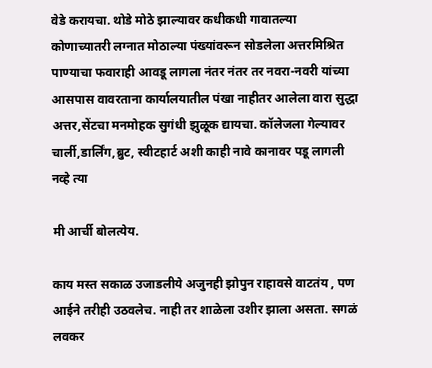वेडे करायचा. थोडे मोठे झाल्यावर कधीकधी गावातल्या कोणाच्यातरी लग्नात मोठाल्या पंख्यांवरून सोडलेला अत्तरमिश्रित पाण्याचा फवाराही आवडू लागला नंतर नंतर तर नवरा-नवरी यांच्या आसपास वावरताना कार्यालयातील पंखा नाहीतर आलेला वारा सुद्धा अत्तर,सेंटचा मनमोहक सुगंधी झुळूक द्यायचा. कॉलेजला गेल्यावर चार्ली,डार्लिंग,ब्रुट, स्वीटहार्ट अशी काही नावे कानावर पडू लागली नव्हे त्या

मी आर्ची बोलत्येय.

काय मस्त सकाळ उजाडलीये अजुनही झोपुन राहावसे वाटतंय , पण आईने तरीही उठवलेच. नाही तर शाळेला उशीर झाला असता. सगळं लवकर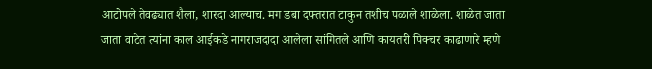आटोपले तेवढ्यात शैला, शारदा आल्याच. मग डबा दफ्तरात टाकुन तशीच पळाले शाळेला. शाळेत जाता जाता वाटेत त्यांना काल आईकडे नागराजदादा आलेला सांगितले आणि कायतरी पिक्चर काढाणारे म्हणे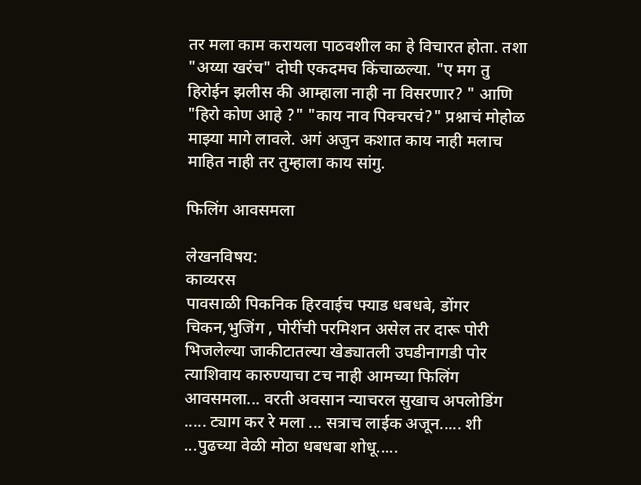तर मला काम करायला पाठवशील का हे विचारत होता. तशा "अय्या खरंच" दोघी एकदमच किंचाळल्या. "ए मग तु हिरोईन झलीस की आम्हाला नाही ना विसरणार? " आणि "हिरो कोण आहे ?" "काय नाव पिक्चरचं?" प्रश्नाचं मोहोळ माझ्या मागे लावले. अगं अजुन कशात काय नाही मलाच माहित नाही तर तुम्हाला काय सांगु.

फिलिंग आवसमला

लेखनविषय:
काव्यरस
पावसाळी पिकनिक हिरवाईच फ्याड धबधबे, डोंगर चिकन,भुजिंग , पोरींची परमिशन असेल तर दारू पोरी भिजलेल्या जाकीटातल्या खेड्यातली उघडीनागडी पोर त्याशिवाय कारुण्याचा टच नाही आमच्या फिलिंग आवसमला... वरती अवसान न्याचरल सुखाच अपलोडिंग ..... ट्याग कर रे मला ... सत्राच लाईक अजून..... शी ...पुढच्या वेळी मोठा धबधबा शोधू.....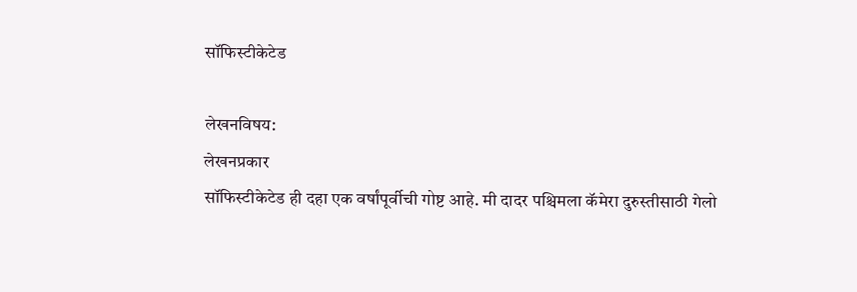सॉफिस्टीकेटेड

लेखनविषय:
लेखनप्रकार
सॉफिस्टीकेटेड ही दहा एक वर्षांपूर्वीची गोष्ट आहे. मी दादर पश्चिमला कॅमेरा दुरुस्तीसाठी गेलो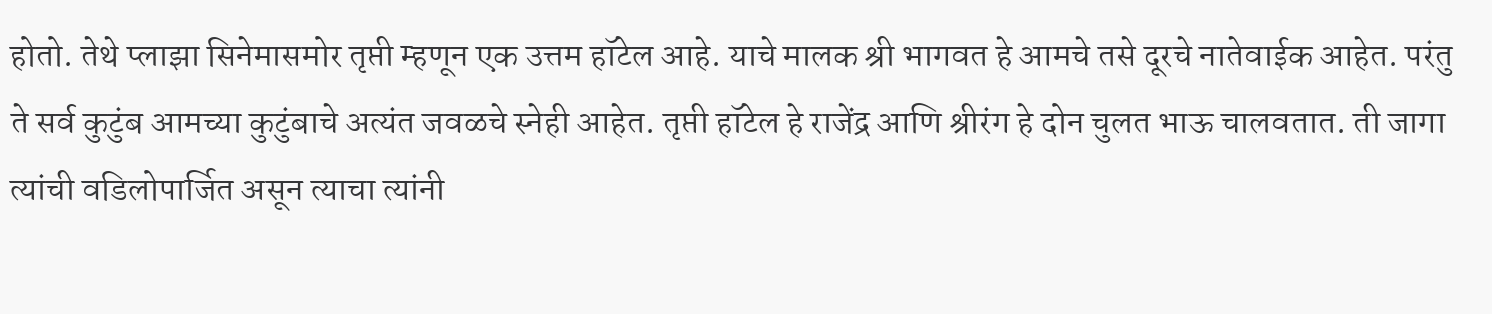होतो. तेथे प्लाझा सिनेमासमोर तृप्ती म्हणून एक उत्तम हॉटेल आहे. याचे मालक श्री भागवत हे आमचे तसे दूरचे नातेवाईक आहेत. परंतु ते सर्व कुटुंब आमच्या कुटुंबाचे अत्यंत जवळचे स्नेही आहेत. तृप्ती हॉटेल हे राजेंद्र आणि श्रीरंग हे दोन चुलत भाऊ चालवतात. ती जागा त्यांची वडिलोपार्जित असून त्याचा त्यांनी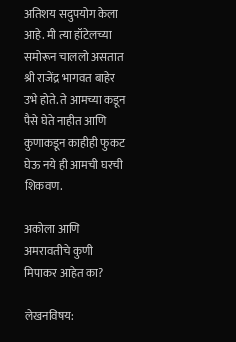अतिशय सदुपयोग केला आहे. मी त्या हॉटेलच्या समोरून चाललो असतात श्री राजेंद्र भागवत बाहेर उभे होते. ते आमच्या कडून पैसे घेते नाहीत आणि कुणाकडून काहीही फुकट घेऊ नये ही आमची घरची शिकवण.

अकोला आणि अमरावतीचे कुणी मिपाकर आहेत का?

लेखनविषय: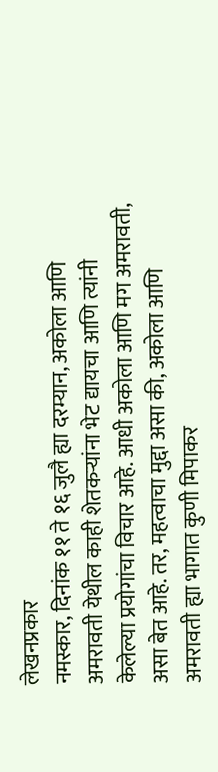लेखनप्रकार
नमस्कार, दिनांक ११ ते १६ जुलै ह्या दरम्यान, अकोला आणि अमरावती येथील काही शेतकर्‍यांना भेट द्यायचा आणि त्यांनी केलेल्या प्रयोगांचा विचार आहे. आधी अकोला आणि मग अमरावती, असा बेत आहे. तर, महत्वाचा मुद्दा असा की, अकोला आणि अमरावती ह्या भागात कुणी मिपाकर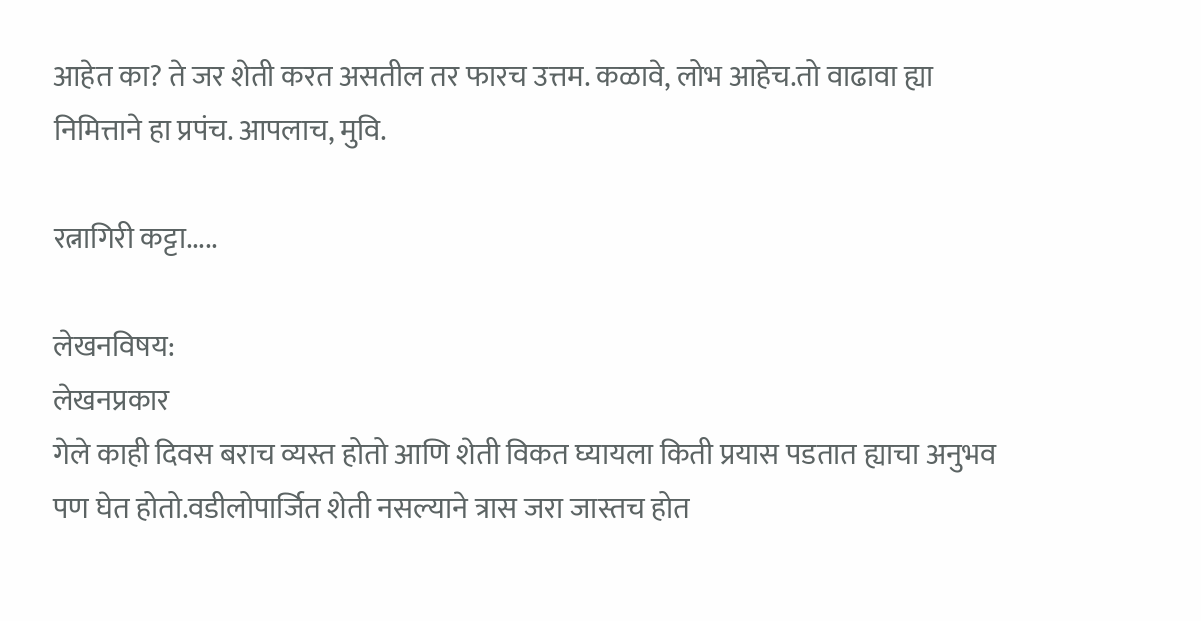आहेत का? ते जर शेती करत असतील तर फारच उत्तम. कळावे, लोभ आहेच.तो वाढावा ह्या निमित्ताने हा प्रपंच. आपलाच, मुवि.

रत्नागिरी कट्टा.....

लेखनविषय:
लेखनप्रकार
गेले काही दिवस बराच व्यस्त होतो आणि शेती विकत घ्यायला किती प्रयास पडतात ह्याचा अनुभव पण घेत होतो.वडीलोपार्जित शेती नसल्याने त्रास जरा जास्तच होत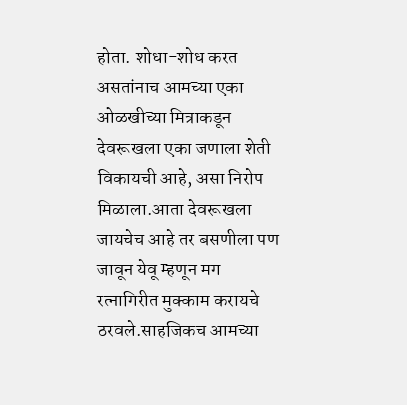होता. शोधा-शोध करत असतांनाच आमच्या एका ओळखीच्या मित्राकडून देवरूखला एका जणाला शेती विकायची आहे, असा निरोप मिळाला.आता देवरूखला जायचेच आहे तर बसणीला पण जावून येवू म्हणून मग रत्नागिरीत मुक्काम करायचे ठरवले.साहजिकच आमच्या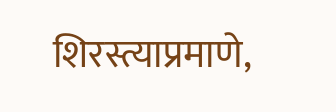शिरस्त्याप्रमाणे,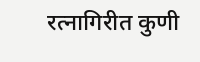रत्नागिरीत कुणी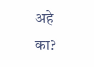अहे का?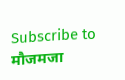Subscribe to मौजमजा